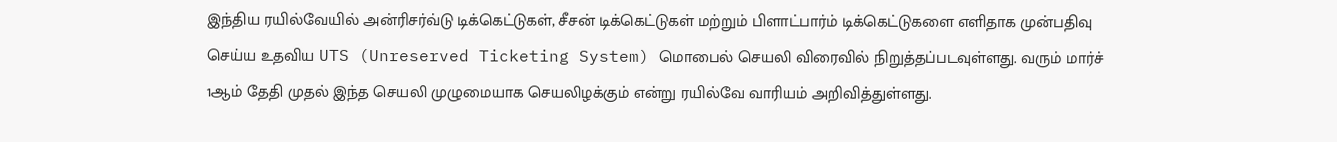இந்திய ரயில்வேயில் அன்ரிசர்வ்டு டிக்கெட்டுகள், சீசன் டிக்கெட்டுகள் மற்றும் பிளாட்பார்ம் டிக்கெட்டுகளை எளிதாக முன்பதிவு செய்ய உதவிய UTS (Unreserved Ticketing System) மொபைல் செயலி விரைவில் நிறுத்தப்படவுள்ளது. வரும் மார்ச் 1ஆம் தேதி முதல் இந்த செயலி முழுமையாக செயலிழக்கும் என்று ரயில்வே வாரியம் அறிவித்துள்ளது.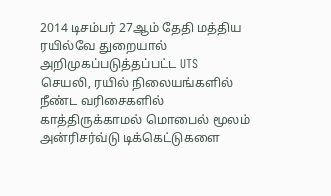2014 டிசம்பர் 27ஆம் தேதி மத்திய ரயில்வே துறையால் அறிமுகப்படுத்தப்பட்ட UTS செயலி, ரயில் நிலையங்களில் நீண்ட வரிசைகளில் காத்திருக்காமல் மொபைல் மூலம் அன்ரிசர்வ்டு டிக்கெட்டுகளை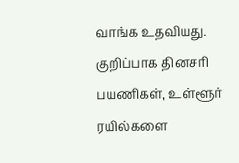வாங்க உதவியது. குறிப்பாக தினசரி பயணிகள், உள்ளூர் ரயில்களை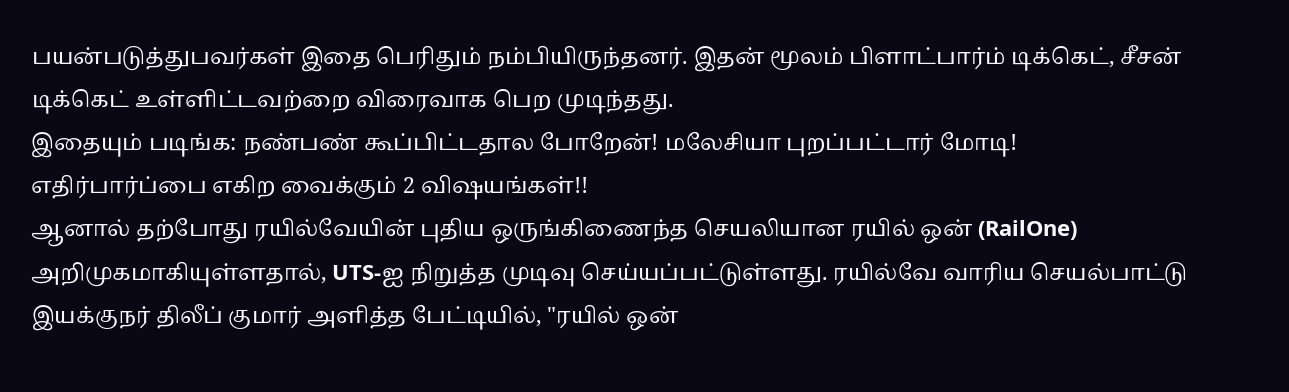பயன்படுத்துபவர்கள் இதை பெரிதும் நம்பியிருந்தனர். இதன் மூலம் பிளாட்பார்ம் டிக்கெட், சீசன் டிக்கெட் உள்ளிட்டவற்றை விரைவாக பெற முடிந்தது.
இதையும் படிங்க: நண்பண் கூப்பிட்டதால போறேன்! மலேசியா புறப்பட்டார் மோடி! எதிர்பார்ப்பை எகிற வைக்கும் 2 விஷயங்கள்!!
ஆனால் தற்போது ரயில்வேயின் புதிய ஒருங்கிணைந்த செயலியான ரயில் ஒன் (RailOne) அறிமுகமாகியுள்ளதால், UTS-ஐ நிறுத்த முடிவு செய்யப்பட்டுள்ளது. ரயில்வே வாரிய செயல்பாட்டு இயக்குநர் திலீப் குமார் அளித்த பேட்டியில், "ரயில் ஒன்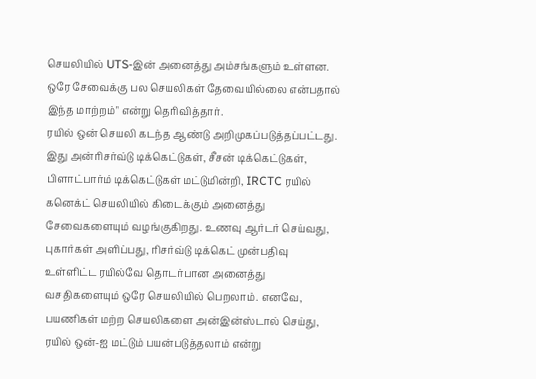செயலியில் UTS-இன் அனைத்து அம்சங்களும் உள்ளன. ஒரே சேவைக்கு பல செயலிகள் தேவையில்லை என்பதால் இந்த மாற்றம்" என்று தெரிவித்தார்.
ரயில் ஒன் செயலி கடந்த ஆண்டு அறிமுகப்படுத்தப்பட்டது. இது அன்ரிசர்வ்டு டிக்கெட்டுகள், சீசன் டிக்கெட்டுகள், பிளாட்பார்ம் டிக்கெட்டுகள் மட்டுமின்றி, IRCTC ரயில் கனெக்ட் செயலியில் கிடைக்கும் அனைத்து சேவைகளையும் வழங்குகிறது. உணவு ஆர்டர் செய்வது, புகார்கள் அளிப்பது, ரிசர்வ்டு டிக்கெட் முன்பதிவு உள்ளிட்ட ரயில்வே தொடர்பான அனைத்து வசதிகளையும் ஒரே செயலியில் பெறலாம். எனவே, பயணிகள் மற்ற செயலிகளை அன்இன்ஸ்டால் செய்து, ரயில் ஒன்-ஐ மட்டும் பயன்படுத்தலாம் என்று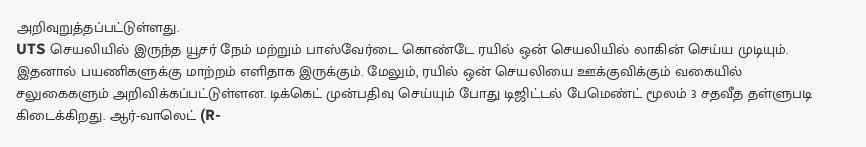அறிவுறுத்தப்பட்டுள்ளது.
UTS செயலியில் இருந்த யூசர் நேம் மற்றும் பாஸ்வேர்டை கொண்டே ரயில் ஒன் செயலியில் லாகின் செய்ய முடியும். இதனால் பயணிகளுக்கு மாற்றம் எளிதாக இருக்கும். மேலும், ரயில் ஒன் செயலியை ஊக்குவிக்கும் வகையில் சலுகைகளும் அறிவிக்கப்பட்டுள்ளன. டிக்கெட் முன்பதிவு செய்யும் போது டிஜிட்டல் பேமெண்ட் மூலம் 3 சதவீத தள்ளுபடி கிடைக்கிறது. ஆர்-வாலெட் (R-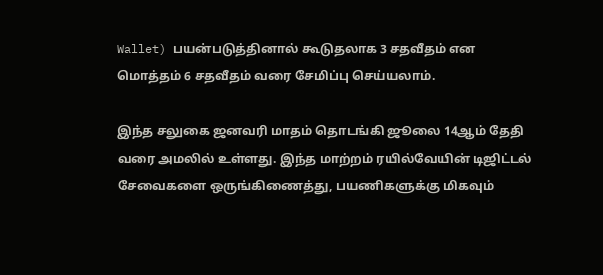Wallet) பயன்படுத்தினால் கூடுதலாக 3 சதவீதம் என மொத்தம் 6 சதவீதம் வரை சேமிப்பு செய்யலாம்.

இந்த சலுகை ஜனவரி மாதம் தொடங்கி ஜூலை 14ஆம் தேதி வரை அமலில் உள்ளது. இந்த மாற்றம் ரயில்வேயின் டிஜிட்டல் சேவைகளை ஒருங்கிணைத்து, பயணிகளுக்கு மிகவும்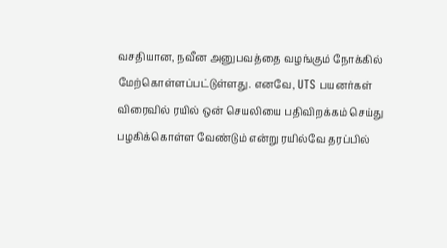வசதியான, நவீன அனுபவத்தை வழங்கும் நோக்கில் மேற்கொள்ளப்பட்டுள்ளது. எனவே, UTS பயனர்கள் விரைவில் ரயில் ஒன் செயலியை பதிவிறக்கம் செய்து பழகிக்கொள்ள வேண்டும் என்று ரயில்வே தரப்பில்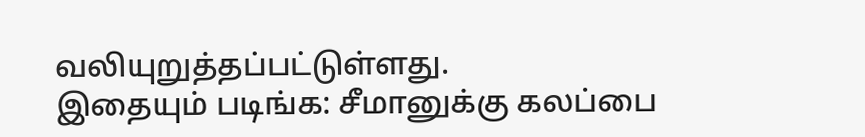வலியுறுத்தப்பட்டுள்ளது.
இதையும் படிங்க: சீமானுக்கு கலப்பை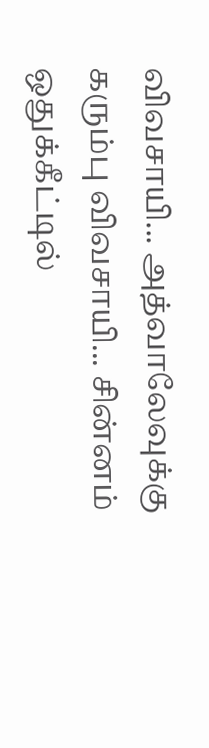விவசாயி... அத்வாலேவுக்கு கரும்பு விவசாயி... சின்னம் ஒதுக்கீட்டில்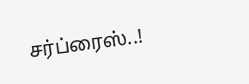சர்ப்ரைஸ்..!